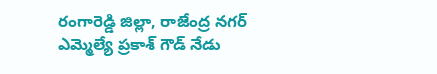రంగారెడ్డి జిల్లా, రాజేంద్ర నగర్ ఎమ్మెల్యే ప్రకాశ్ గౌడ్ నేడు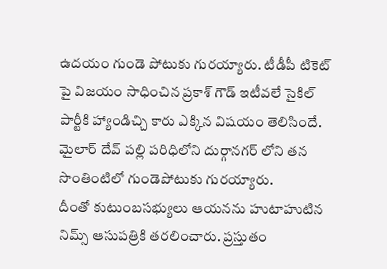ఉదయం గుండె పోటుకు గురయ్యారు. టీడీపీ టికెట్ పై విజయం సాధించిన ప్రకాశ్ గౌడ్ ఇటీవలే సైకిల్ పార్టీకి హ్యాండిచ్చి కారు ఎక్కిన విషయం తెలిసిందే. మైలార్ దేవ్ పల్లి పరిధిలోని దుర్గానగర్ లోని తన సొంతింటిలో గుండెపోటుకు గురయ్యారు.
దీంతో కుటుంబసభ్యులు ఆయనను హుటాహుటిన నిమ్స్ ఆసుపత్రికి తరలించారు. ప్రస్తుతం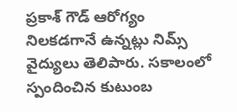ప్రకాశ్ గౌడ్ ఆరోగ్యం నిలకడగానే ఉన్నట్లు నిమ్స్ వైద్యులు తెలిపారు. సకాలంలో స్పందించిన కుటుంబ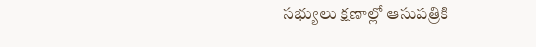సభ్యులు క్షణాల్లో ఆసుపత్రికి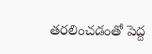తరలించడంతో పెద్ద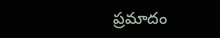ప్రమాదం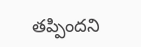తప్పిందని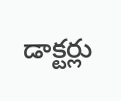డాక్టర్లు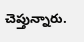చెప్తున్నారు.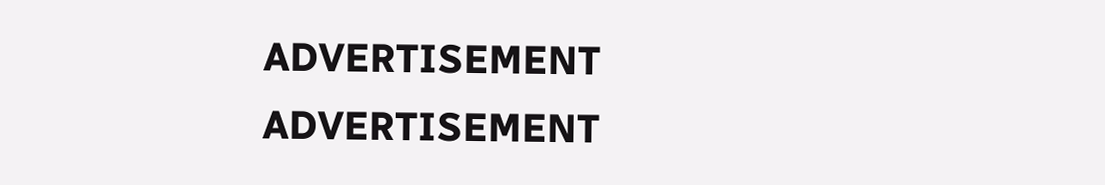ADVERTISEMENT
ADVERTISEMENT